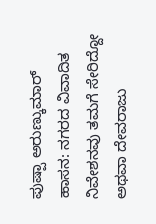ಪುಷ್ಪಾ ಅರುಣ್ಕುಮಾರ್
ಹಾಸನ: ನಗರದ ವಿವಾದಿತ ನಿವೇಶನವು ತಮಗೆ ಸೇರಿದ್ದೋ ಅಥವಾ ದೇವರಾಜು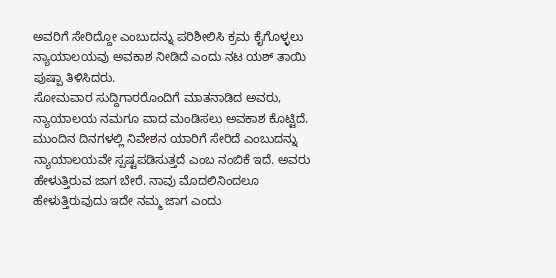ಅವರಿಗೆ ಸೇರಿದ್ದೋ ಎಂಬುದನ್ನು ಪರಿಶೀಲಿಸಿ ಕ್ರಮ ಕೈಗೊಳ್ಳಲು ನ್ಯಾಯಾಲಯವು ಅವಕಾಶ ನೀಡಿದೆ ಎಂದು ನಟ ಯಶ್ ತಾಯಿ ಪುಷ್ಪಾ ತಿಳಿಸಿದರು.
ಸೋಮವಾರ ಸುದ್ದಿಗಾರರೊಂದಿಗೆ ಮಾತನಾಡಿದ ಅವರು, ನ್ಯಾಯಾಲಯ ನಮಗೂ ವಾದ ಮಂಡಿಸಲು ಅವಕಾಶ ಕೊಟ್ಟಿದೆ. ಮುಂದಿನ ದಿನಗಳಲ್ಲಿ ನಿವೇಶನ ಯಾರಿಗೆ ಸೇರಿದೆ ಎಂಬುದನ್ನು ನ್ಯಾಯಾಲಯವೇ ಸ್ಪಷ್ಟಪಡಿಸುತ್ತದೆ ಎಂಬ ನಂಬಿಕೆ ಇದೆ. ಅವರು ಹೇಳುತ್ತಿರುವ ಜಾಗ ಬೇರೆ. ನಾವು ಮೊದಲಿನಿಂದಲೂ ಹೇಳುತ್ತಿರುವುದು ಇದೇ ನಮ್ಮ ಜಾಗ ಎಂದು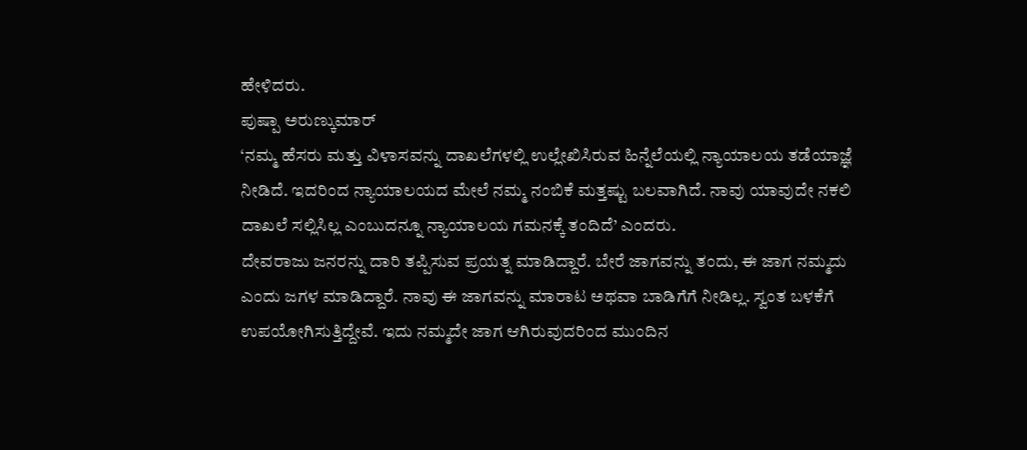ಹೇಳಿದರು.
ಪುಷ್ಪಾ ಅರುಣ್ಕುಮಾರ್
‘ನಮ್ಮ ಹೆಸರು ಮತ್ತು ವಿಳಾಸವನ್ನು ದಾಖಲೆಗಳಲ್ಲಿ ಉಲ್ಲೇಖಿಸಿರುವ ಹಿನ್ನೆಲೆಯಲ್ಲಿ ನ್ಯಾಯಾಲಯ ತಡೆಯಾಜ್ಞೆ ನೀಡಿದೆ. ಇದರಿಂದ ನ್ಯಾಯಾಲಯದ ಮೇಲೆ ನಮ್ಮ ನಂಬಿಕೆ ಮತ್ತಷ್ಟು ಬಲವಾಗಿದೆ. ನಾವು ಯಾವುದೇ ನಕಲಿ ದಾಖಲೆ ಸಲ್ಲಿಸಿಲ್ಲ ಎಂಬುದನ್ನೂ ನ್ಯಾಯಾಲಯ ಗಮನಕ್ಕೆ ತಂದಿದೆ’ ಎಂದರು.
ದೇವರಾಜು ಜನರನ್ನು ದಾರಿ ತಪ್ಪಿಸುವ ಪ್ರಯತ್ನ ಮಾಡಿದ್ದಾರೆ. ಬೇರೆ ಜಾಗವನ್ನು ತಂದು, ಈ ಜಾಗ ನಮ್ಮದು ಎಂದು ಜಗಳ ಮಾಡಿದ್ದಾರೆ. ನಾವು ಈ ಜಾಗವನ್ನು ಮಾರಾಟ ಅಥವಾ ಬಾಡಿಗೆಗೆ ನೀಡಿಲ್ಲ. ಸ್ವಂತ ಬಳಕೆಗೆ ಉಪಯೋಗಿಸುತ್ತಿದ್ದೇವೆ. ಇದು ನಮ್ಮದೇ ಜಾಗ ಆಗಿರುವುದರಿಂದ ಮುಂದಿನ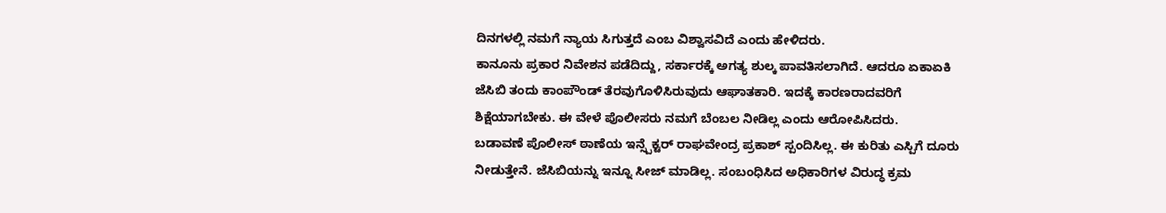ದಿನಗಳಲ್ಲಿ ನಮಗೆ ನ್ಯಾಯ ಸಿಗುತ್ತದೆ ಎಂಬ ವಿಶ್ವಾಸವಿದೆ ಎಂದು ಹೇಳಿದರು.
ಕಾನೂನು ಪ್ರಕಾರ ನಿವೇಶನ ಪಡೆದಿದ್ದು, ಸರ್ಕಾರಕ್ಕೆ ಅಗತ್ಯ ಶುಲ್ಕ ಪಾವತಿಸಲಾಗಿದೆ. ಆದರೂ ಏಕಾಏಕಿ ಜೆಸಿಬಿ ತಂದು ಕಾಂಪೌಂಡ್ ತೆರವುಗೊಳಿಸಿರುವುದು ಆಘಾತಕಾರಿ. ಇದಕ್ಕೆ ಕಾರಣರಾದವರಿಗೆ ಶಿಕ್ಷೆಯಾಗಬೇಕು. ಈ ವೇಳೆ ಪೊಲೀಸರು ನಮಗೆ ಬೆಂಬಲ ನೀಡಿಲ್ಲ ಎಂದು ಆರೋಪಿಸಿದರು.
ಬಡಾವಣೆ ಪೊಲೀಸ್ ಠಾಣೆಯ ಇನ್ಸ್ಪೆಕ್ಟರ್ ರಾಘವೇಂದ್ರ ಪ್ರಕಾಶ್ ಸ್ಪಂದಿಸಿಲ್ಲ. ಈ ಕುರಿತು ಎಸ್ಪಿಗೆ ದೂರು ನೀಡುತ್ತೇನೆ. ಜೆಸಿಬಿಯನ್ನು ಇನ್ನೂ ಸೀಜ್ ಮಾಡಿಲ್ಲ. ಸಂಬಂಧಿಸಿದ ಅಧಿಕಾರಿಗಳ ವಿರುದ್ಧ ಕ್ರಮ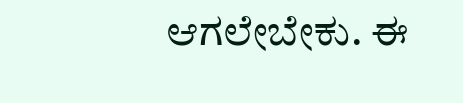ಆಗಲೇಬೇಕು. ಈ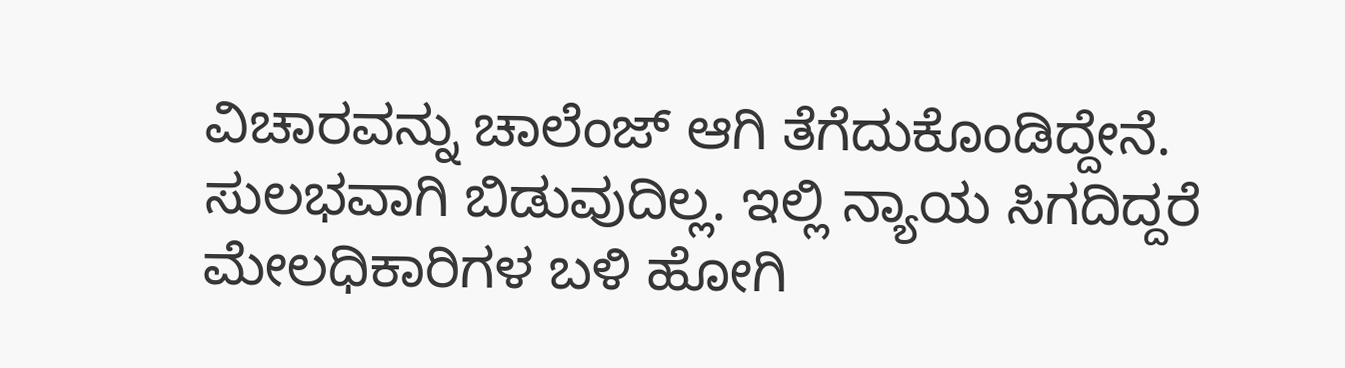ವಿಚಾರವನ್ನು ಚಾಲೆಂಜ್ ಆಗಿ ತೆಗೆದುಕೊಂಡಿದ್ದೇನೆ. ಸುಲಭವಾಗಿ ಬಿಡುವುದಿಲ್ಲ. ಇಲ್ಲಿ ನ್ಯಾಯ ಸಿಗದಿದ್ದರೆ ಮೇಲಧಿಕಾರಿಗಳ ಬಳಿ ಹೋಗಿ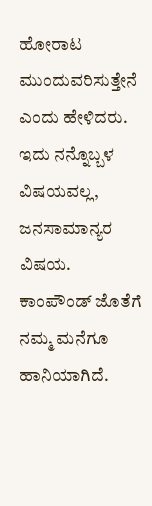ಹೋರಾಟ ಮುಂದುವರಿಸುತ್ತೇನೆ ಎಂದು ಹೇಳಿದರು.
ಇದು ನನ್ನೊಬ್ಬಳ ವಿಷಯವಲ್ಲ, ಜನಸಾಮಾನ್ಯರ ವಿಷಯ. ಕಾಂಪೌಂಡ್ ಜೊತೆಗೆ ನಮ್ಮ ಮನೆಗೂ ಹಾನಿಯಾಗಿದೆ.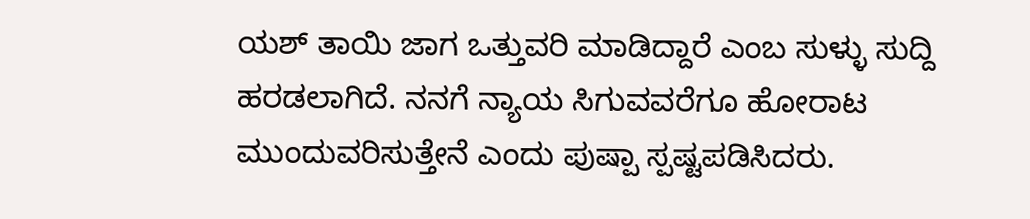ಯಶ್ ತಾಯಿ ಜಾಗ ಒತ್ತುವರಿ ಮಾಡಿದ್ದಾರೆ ಎಂಬ ಸುಳ್ಳು ಸುದ್ದಿ ಹರಡಲಾಗಿದೆ. ನನಗೆ ನ್ಯಾಯ ಸಿಗುವವರೆಗೂ ಹೋರಾಟ ಮುಂದುವರಿಸುತ್ತೇನೆ ಎಂದು ಪುಷ್ಪಾ ಸ್ಪಷ್ಟಪಡಿಸಿದರು.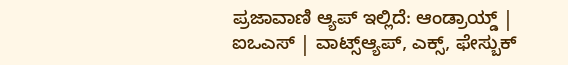ಪ್ರಜಾವಾಣಿ ಆ್ಯಪ್ ಇಲ್ಲಿದೆ: ಆಂಡ್ರಾಯ್ಡ್ | ಐಒಎಸ್ | ವಾಟ್ಸ್ಆ್ಯಪ್, ಎಕ್ಸ್, ಫೇಸ್ಬುಕ್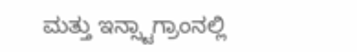ಮತ್ತು ಇನ್ಸ್ಟಾಗ್ರಾಂನಲ್ಲಿ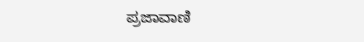ಪ್ರಜಾವಾಣಿ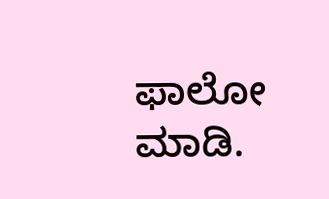ಫಾಲೋ ಮಾಡಿ.